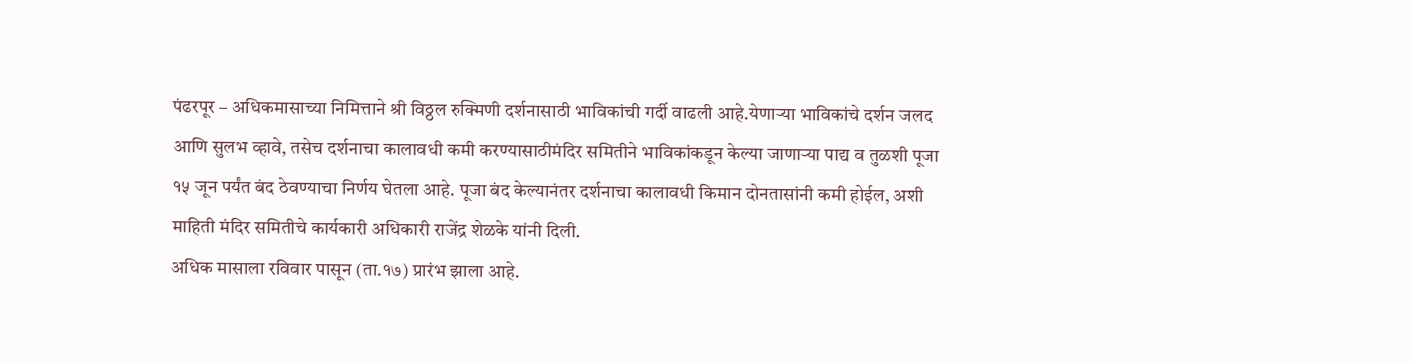पंढरपूर – अधिकमासाच्या निमित्ताने श्री विठ्ठल रुक्मिणी दर्शनासाठी भाविकांची गर्दी वाढली आहे.येणाऱ्या भाविकांचे दर्शन जलद आणि सुलभ व्हावे, तसेच दर्शनाचा कालावधी कमी करण्यासाठीमंदिर समितीने भाविकांकडून केल्या जाणाऱ्या पाद्य व तुळशी पूजा १५ जून पर्यंत बंद ठेवण्याचा निर्णय घेतला आहे. पूजा बंद केल्यानंतर दर्शनाचा कालावधी किमान दोनतासांनी कमी होईल, अशी माहिती मंदिर समितीचे कार्यकारी अधिकारी राजेंद्र शेळके यांनी दिली.
अधिक मासाला रविवार पासून (ता.१७) प्रारंभ झाला आहे.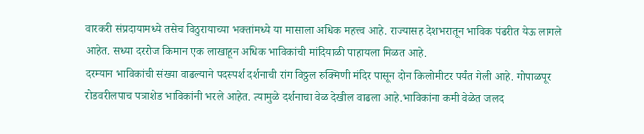वारकरी संप्रदायामध्ये तसेच विठुरायाच्या भक्तांमध्ये या मासाला अधिक महत्त्व आहे. राज्यासह देशभरातून भाविक पंढरीत येऊ लागले आहेत. सध्या दररोज किमान एक लाखाहून अधिक भाविकांची मांदियाळी पाहायला मिळत आहे.
दरम्यान भाविकांची संख्या वाढल्याने पदस्पर्श दर्शनाची रांग विठ्ठल रुक्मिणी मंदिर पासून दोन किलोमीटर पर्यंत गेली आहे. गोपाळपूर रोडवरीलपाच पत्राशेड भाविकांनी भरले आहेत. त्यामुळे दर्शनाचा वेळ देखील वाढला आहे.भाविकांना कमी वेळेत जलद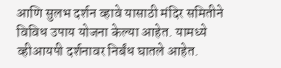आणि सुलभ दर्शन व्हावे यासाठी मंदिर समितीने विविध उपाय योजना केल्या आहेत. यामध्ये व्हीआयपी दर्शनावर निर्बंध घातले आहेत.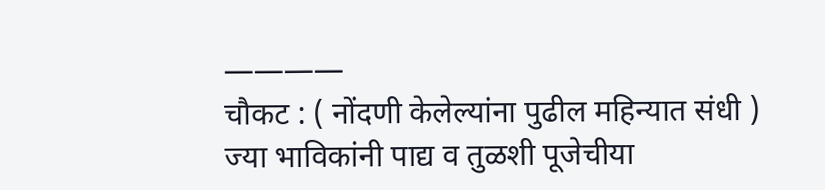————
चौकट : ( नोंदणी केलेल्यांना पुढील महिन्यात संधी )
ज्या भाविकांनी पाद्य व तुळशी पूजेचीया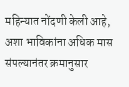महिन्यात नोंदणी केली आहे, अशा भाविकांना अधिक मास संपल्यानंतर क्रमानुसार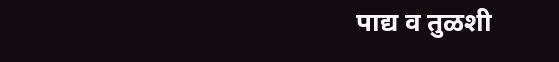पाद्य व तुळशी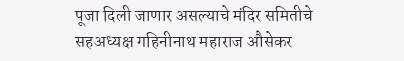पूजा दिली जाणार असल्याचे मंदिर समितीचे सहअध्यक्ष गहिनीनाथ महाराज औसेकर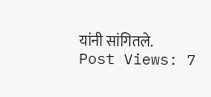यांनी सांगितले.
Post Views: 7